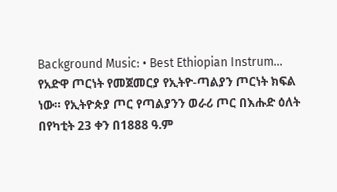Background Music: • Best Ethiopian Instrum...
የአድዋ ጦርነት የመጀመርያ የኢትዮ-ጣልያን ጦርነት ክፍል ነው። የኢትዮጵያ ጦር የጣልያንን ወራሪ ጦር በእሑድ ዕለት በየካቲት 23 ቀን በ1888 ዓ.ም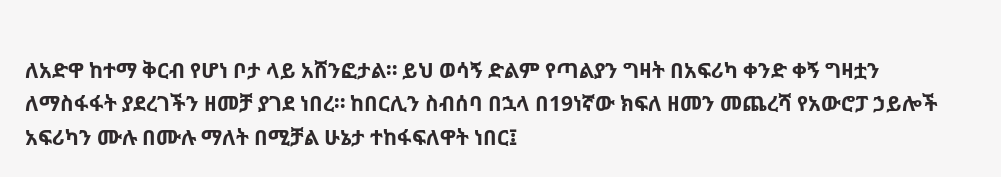ለአድዋ ከተማ ቅርብ የሆነ ቦታ ላይ አሸንፎታል። ይህ ወሳኝ ድልም የጣልያን ግዛት በአፍሪካ ቀንድ ቀኝ ግዛቷን ለማስፋፋት ያደረገችን ዘመቻ ያገደ ነበረ። ከበርሊን ስብሰባ በኋላ በ19ነኛው ክፍለ ዘመን መጨረሻ የአውሮፓ ኃይሎች አፍሪካን ሙሉ በሙሉ ማለት በሚቻል ሁኔታ ተከፋፍለዋት ነበር፤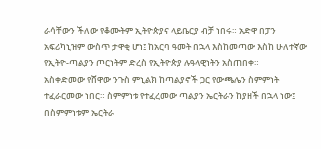ራሳቸውን ችለው የቆሙትም ኢትዮጵያና ላይቤርያ ብቻ ነበሩ። አድዋ በፓን አፍሪካኒዝም ውስጥ ታዋቂ ሆነ፤ ከአርባ ዓመት በኋላ እስከመጣው እስከ ሁለተኛው የኢትዮ-ጣልያን ጦርነትም ድረስ የኢትዮጵያ ሉዓላዊነትን አስጠበቀ።
አስቀድመው የሸዋው ንጉስ ምኒልክ ከጣልያኖች ጋር የውጫሌን ስምምነት ተፈራርመው ነበር። ስምምነቱ የተፈረመው ጣልያን ኤርትራን ከያዘች በኋላ ነው፤ በስምምነቱም ኤርትራ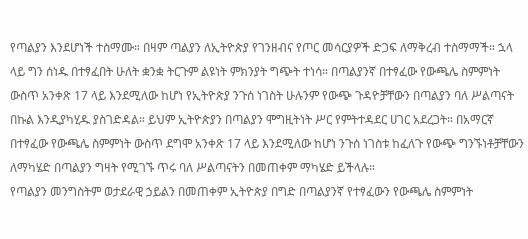የጣልያን እንደሆነች ተስማሙ። በዛም ጣልያን ለኢትዮጵያ የገንዘብና የጦር መሳርያዎች ድጋፍ ለማቅረብ ተስማማች። ኋላ ላይ ግን ሰነዱ በተፃፈበት ሁለት ቋንቋ ትርጉም ልዩነት ምክንያት ግጭት ተነሳ። በጣልያንኛ በተፃፈው የውጫሌ ስምምነት ውስጥ አንቀጽ 17 ላይ እንደሚለው ከሆነ የኢትዮጵያ ንጉሰ ነገስት ሁሉንም የውጭ ጉዳዮቻቸውን በጣልያን ባለ ሥልጣናት በኩል እንዲያካሂዱ ያስገድዳል። ይህም ኢትዮጵያን በጣልያን ሞግዚትነት ሥር የምትተዳደር ሀገር አደረጋት። በአማርኛ በተፃፈው የውጫሌ ስምምነት ውስጥ ደግሞ አንቀጽ 17 ላይ እንደሚለው ከሆነ ንጉሰ ነገስቱ ከፈለጉ የውጭ ግንኙነቶቻቸውን ለማካሄድ በጣልያን ግዛት የሚገኙ ጥሩ ባለ ሥልጣናትን በመጠቀም ማካሄድ ይችላሉ።
የጣልያን መንግስትም ወታደራዊ ኃይልን በመጠቀም ኢትዮጵያ በግድ በጣልያንኛ የተፃፈውን የውጫሌ ስምምነት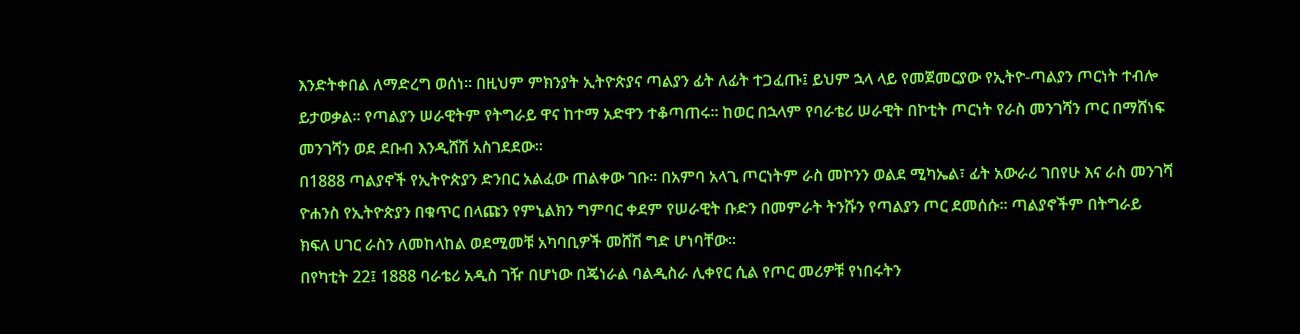እንድትቀበል ለማድረግ ወሰነ። በዚህም ምክንያት ኢትዮጵያና ጣልያን ፊት ለፊት ተጋፈጡ፤ ይህም ኋላ ላይ የመጀመርያው የኢትዮ-ጣልያን ጦርነት ተብሎ ይታወቃል። የጣልያን ሠራዊትም የትግራይ ዋና ከተማ አድዋን ተቆጣጠሩ። ከወር በኋላም የባራቴሪ ሠራዊት በኮቲት ጦርነት የራስ መንገሻን ጦር በማሸነፍ መንገሻን ወደ ደቡብ እንዲሸሽ አስገደደው።
በ1888 ጣልያኖች የኢትዮጵያን ድንበር አልፈው ጠልቀው ገቡ። በአምባ አላጊ ጦርነትም ራስ መኮንን ወልደ ሚካኤል፣ ፊት አውራሪ ገበየሁ እና ራስ መንገሻ ዮሐንስ የኢትዮጵያን በቁጥር በላጩን የምኒልክን ግምባር ቀደም የሠራዊት ቡድን በመምራት ትንሹን የጣልያን ጦር ደመሰሱ። ጣልያኖችም በትግራይ ክፍለ ሀገር ራስን ለመከላከል ወደሚመቹ አካባቢዎች መሸሽ ግድ ሆነባቸው።
በየካቲት 22፤ 1888 ባራቴሪ አዲስ ገዥ በሆነው በጄነራል ባልዲስራ ሊቀየር ሲል የጦር መሪዎቹ የነበሩትን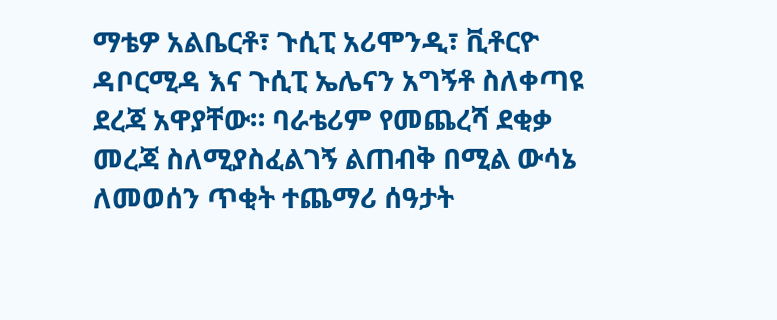ማቴዎ አልቤርቶ፣ ጉሲፒ አሪሞንዲ፣ ቪቶርዮ ዳቦርሚዳ እና ጉሲፒ ኤሌናን አግኝቶ ስለቀጣዩ ደረጃ አዋያቸው። ባራቴሪም የመጨረሻ ደቂቃ መረጃ ስለሚያስፈልገኝ ልጠብቅ በሚል ውሳኔ ለመወሰን ጥቂት ተጨማሪ ሰዓታት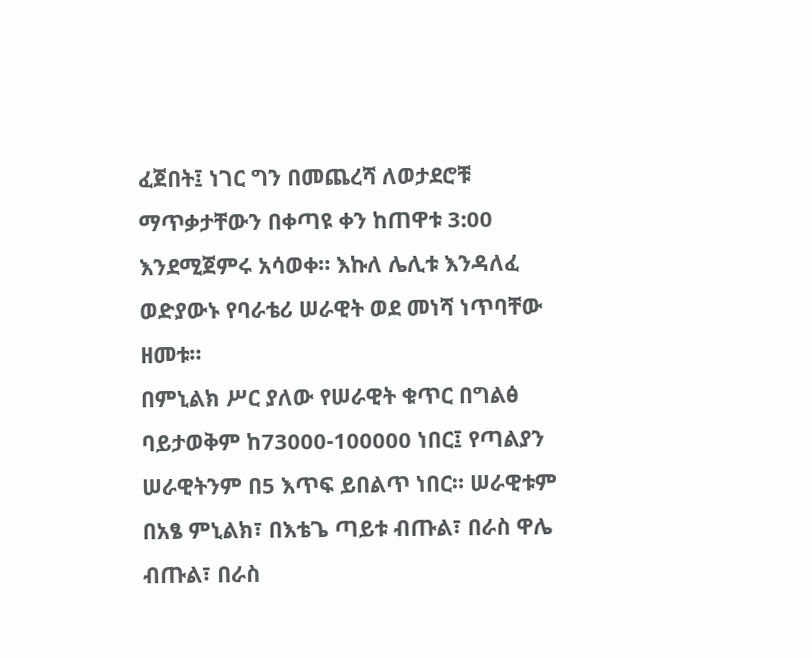ፈጀበት፤ ነገር ግን በመጨረሻ ለወታደሮቹ ማጥቃታቸውን በቀጣዩ ቀን ከጠዋቱ 3:00 እንደሚጀምሩ አሳወቀ። እኩለ ሌሊቱ እንዳለፈ ወድያውኑ የባራቴሪ ሠራዊት ወደ መነሻ ነጥባቸው ዘመቱ።
በምኒልክ ሥር ያለው የሠራዊት ቁጥር በግልፅ ባይታወቅም ከ73000-100000 ነበር፤ የጣልያን ሠራዊትንም በ5 እጥፍ ይበልጥ ነበር። ሠራዊቱም በአፄ ምኒልክ፣ በእቴጌ ጣይቱ ብጡል፣ በራስ ዋሌ ብጡል፣ በራስ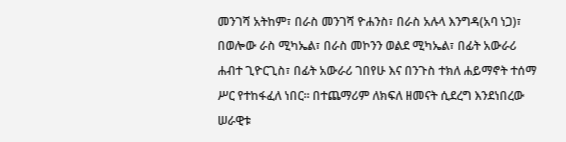መንገሻ አትከም፣ በራስ መንገሻ ዮሐንስ፣ በራስ አሉላ እንግዳ(አባ ነጋ)፣ በወሎው ራስ ሚካኤል፣ በራስ መኮንን ወልደ ሚካኤል፣ በፊት አውራሪ ሐብተ ጊዮርጊስ፣ በፊት አውራሪ ገበየሁ እና በንጉስ ተክለ ሐይማኖት ተሰማ ሥር የተከፋፈለ ነበር። በተጨማሪም ለክፍለ ዘመናት ሲደረግ እንደነበረው ሠራዊቱ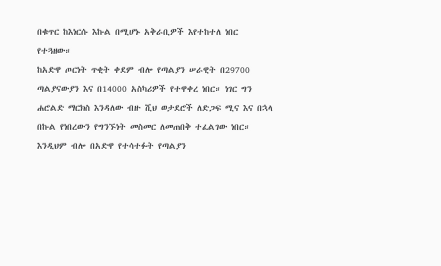በቁጥር ከእነርሱ እኩል በሚሆኑ አቅራቢዎች እየተከተለ ነበር የተጓዘው።
ከአድዋ ጦርነት ጥቂት ቀደም ብሎ የጣልያን ሠራዊት በ29700 ጣልያናውያን እና በ14000 አስካሪዎች የተዋቀረ ነበር። ነገር ግን ሐሮልድ ማርክስ እንዳለው ብዙ ሺህ ወታደሮች ለድጋፍ ሚና እና በኋላ በኩል የነበረውን የግንኙነት መስመር ለመጠበቅ ተፈልገው ነበር። እንዲህም ብሎ በአድዋ የተሳተፉት የጣልያን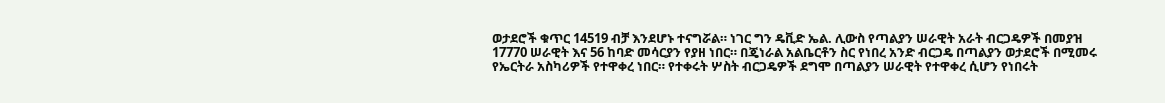ወታደሮች ቁጥር 14519 ብቻ እንደሆኑ ተናግሯል። ነገር ግን ዴቪድ ኤል. ሊውስ የጣልያን ሠራዊት አራት ብርጋዴዎች በመያዝ 17770 ሠራዊት እና 56 ከባድ መሳርያን የያዘ ነበር። በጄነራል አልቤርቶን ስር የነበረ አንድ ብርጋዴ በጣልያን ወታደሮች በሚመሩ የኤርትራ አስካሪዎች የተዋቀረ ነበር። የተቀሩት ሦስት ብርጋዴዎች ደግሞ በጣልያን ሠራዊት የተዋቀረ ሲሆን የነበሩት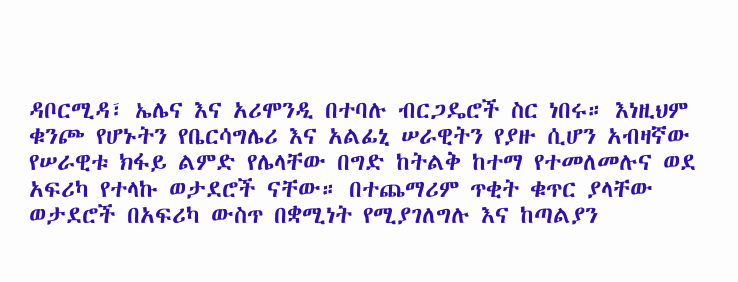ዳቦርሚዳ፣ ኤሌና እና አሪሞንዲ በተባሉ ብርጋዴሮች ስር ነበሩ። እነዚህም ቁንጮ የሆኑትን የቤርሳግሌሪ እና አልፊኒ ሠራዊትን የያዙ ሲሆን አብዛኛው የሠራዊቱ ክፋይ ልምድ የሌላቸው በግድ ከትልቅ ከተማ የተመለመሉና ወደ አፍሪካ የተላኩ ወታደሮች ናቸው። በተጨማሪም ጥቂት ቁጥር ያላቸው ወታደሮች በአፍሪካ ውስጥ በቋሚነት የሚያገለግሉ እና ከጣልያን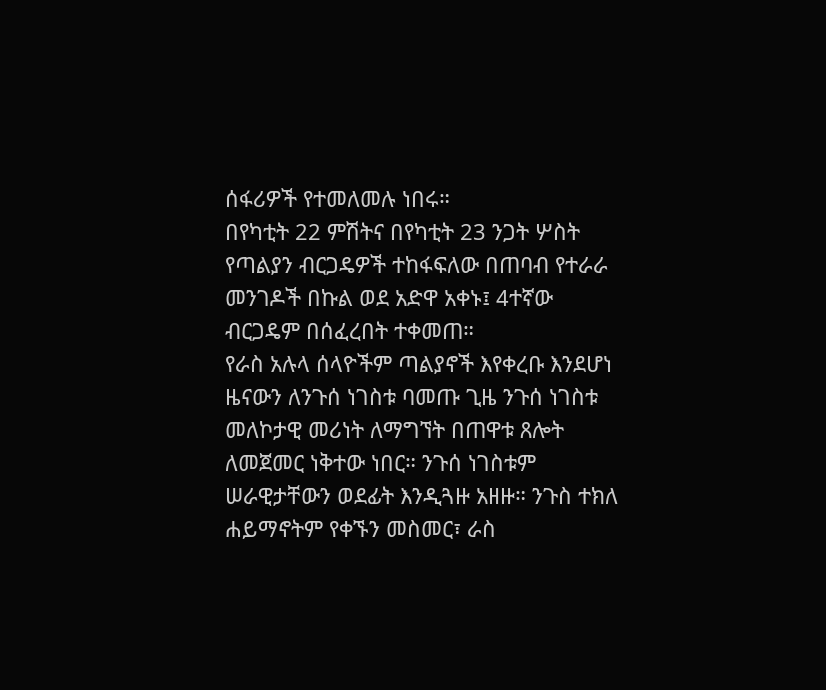ሰፋሪዎች የተመለመሉ ነበሩ።
በየካቲት 22 ምሽትና በየካቲት 23 ንጋት ሦስት የጣልያን ብርጋዴዎች ተከፋፍለው በጠባብ የተራራ መንገዶች በኩል ወደ አድዋ አቀኑ፤ 4ተኛው ብርጋዴም በሰፈረበት ተቀመጠ።
የራስ አሉላ ሰላዮችም ጣልያኖች እየቀረቡ እንደሆነ ዜናውን ለንጉሰ ነገስቱ ባመጡ ጊዜ ንጉሰ ነገስቱ መለኮታዊ መሪነት ለማግኘት በጠዋቱ ጸሎት ለመጀመር ነቅተው ነበር። ንጉሰ ነገስቱም ሠራዊታቸውን ወደፊት እንዲጓዙ አዘዙ። ንጉስ ተክለ ሐይማኖትም የቀኙን መስመር፣ ራስ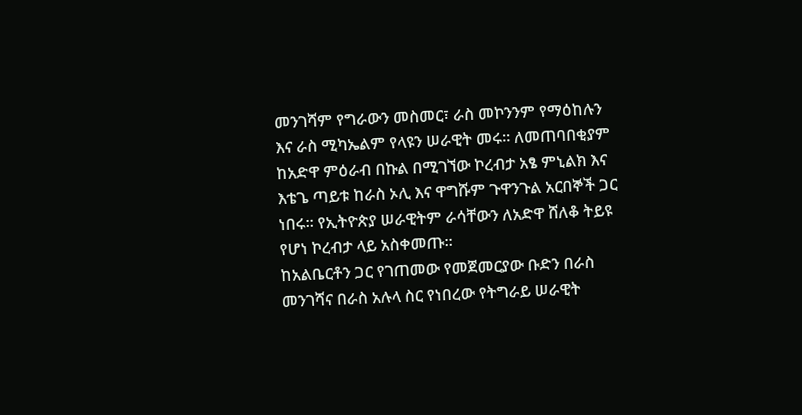መንገሻም የግራውን መስመር፣ ራስ መኮንንም የማዕከሉን እና ራስ ሚካኤልም የላዩን ሠራዊት መሩ። ለመጠባበቂያም ከአድዋ ምዕራብ በኩል በሚገኘው ኮረብታ አፄ ምኒልክ እና እቴጌ ጣይቱ ከራስ ኦሊ እና ዋግሹም ጉዋንጉል አርበኞች ጋር ነበሩ። የኢትዮጵያ ሠራዊትም ራሳቸውን ለአድዋ ሸለቆ ትይዩ የሆነ ኮረብታ ላይ አስቀመጡ።
ከአልቤርቶን ጋር የገጠመው የመጀመርያው ቡድን በራስ መንገሻና በራስ አሉላ ስር የነበረው የትግራይ ሠራዊት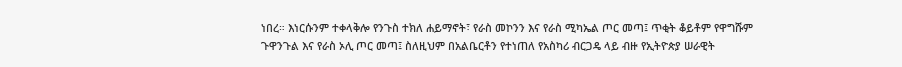ነበረ። እነርሱንም ተቀላቅሎ የንጉስ ተክለ ሐይማኖት፣ የራስ መኮንን እና የራስ ሚካኤል ጦር መጣ፤ ጥቂት ቆይቶም የዋግሹም ጉዋንጉል እና የራስ ኦሊ ጦር መጣ፤ ስለዚህም በአልቤርቶን የተነጠለ የአስካሪ ብርጋዴ ላይ ብዙ የኢትዮጵያ ሠራዊት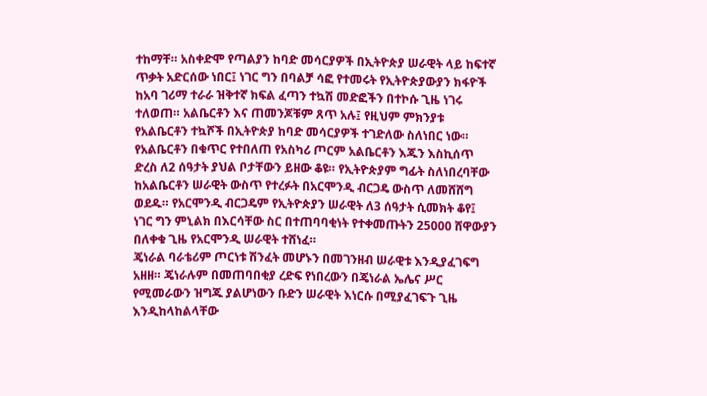ተከማቸ። አስቀድሞ የጣልያን ከባድ መሳርያዎች በኢትዮጵያ ሠራዊት ላይ ከፍተኛ ጥቃት አድርሰው ነበር፤ ነገር ግን በባልቻ ሳፎ የተመሩት የኢትዮጵያውያን ክፋዮች ከአባ ገሪማ ተራራ ዝቅተኛ ክፍል ፈጣን ተኳሽ መድፎችን በተኮሱ ጊዜ ነገሩ ተለወጠ። አልቤርቶን እና ጠመንጆቹም ጸጥ አሉ፤ የዚህም ምክንያቱ የአልቤርቶን ተኳሾች በኢትዮጵያ ከባድ መሳርያዎች ተገድለው ስለነበር ነው። የአልቤርቶን በቁጥር የተበለጠ የአስካሪ ጦርም አልቤርቶን እጁን እስኪሰጥ ድረስ ለ2 ሰዓታት ያህል ቦታቸውን ይዘው ቆዩ። የኢትዮጵያም ግፊት ስለነበረባቸው ከአልቤርቶን ሠራዊት ውስጥ የተረፉት በአርሞንዲ ብርጋዴ ውስጥ ለመሸሸግ ወደዱ። የአርሞንዲ ብርጋዴም የኢትዮጵያን ሠራዊት ለ3 ሰዓታት ሲመክት ቆየ፤ ነገር ግን ምኒልክ በእርሳቸው ስር በተጠባባቂነት የተቀመጡትን 25000 ሸዋውያን በለቀቁ ጊዜ የአርሞንዲ ሠራዊት ተሸነፈ።
ጄነራል ባራቴሪም ጦርነቱ ሽንፈት መሆኑን በመገንዘብ ሠራዊቱ እንዲያፈገፍግ አዘዘ። ጄነራሉም በመጠባበቂያ ረድፍ የነበረውን በጄነራል ኤሌና ሥር የሚመራውን ዝግጁ ያልሆነውን ቡድን ሠራዊት እነርሱ በሚያፈገፍጉ ጊዜ እንዲከላከልላቸው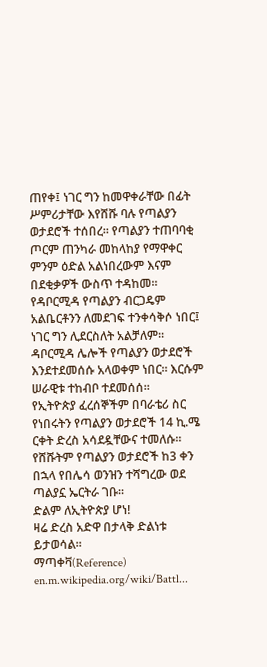ጠየቀ፤ ነገር ግን ከመዋቀራቸው በፊት ሥምሪታቸው እየሸሹ ባሉ የጣልያን ወታደሮች ተሰበረ። የጣልያን ተጠባባቂ ጦርም ጠንካራ መከላከያ የማዋቀር ምንም ዕድል አልነበረውም እናም በደቂቃዎች ውስጥ ተዳከመ።
የዳቦርሚዳ የጣልያን ብርጋዴም አልቤርቶንን ለመደገፍ ተንቀሳቅሶ ነበር፤ ነገር ግን ሊደርስለት አልቻለም። ዳቦርሚዳ ሌሎች የጣልያን ወታደሮች እንደተደመሰሱ አላወቀም ነበር። እርሱም ሠራዊቱ ተከብቦ ተደመሰሰ።
የኢትዮጵያ ፈረሰኞችም በባራቴሪ ስር የነበሩትን የጣልያን ወታደሮች 14 ኪ.ሜ ርቀት ድረስ አሳደዷቸውና ተመለሱ። የሸሹትም የጣልያን ወታደሮች ከ3 ቀን በኋላ የበሌሳ ወንዝን ተሻግረው ወደ ጣልያኗ ኤርትራ ገቡ።
ድልም ለኢትዮጵያ ሆነ!
ዛሬ ድረስ አድዋ በታላቅ ድልነቱ ይታወሳል።
ማጣቀቫ(Reference)
en.m.wikipedia.org/wiki/Battl...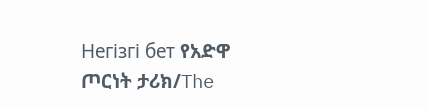Негізгі бет የአድዋ ጦርነት ታሪክ/The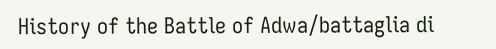History of the Battle of Adwa/battaglia di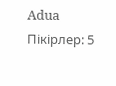Adua
Пікірлер: 5